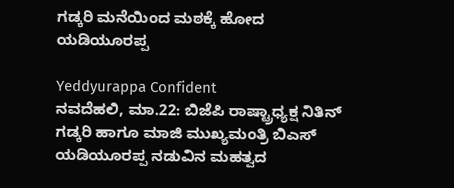ಗಡ್ಕರಿ ಮನೆಯಿಂದ ಮಠಕ್ಕೆ ಹೋದ ಯಡಿಯೂರಪ್ಪ

Yeddyurappa Confident
ನವದೆಹಲಿ, ಮಾ.22: ಬಿಜೆಪಿ ರಾಷ್ಟ್ರಾಧ್ಯಕ್ಷ ನಿತಿನ್ ಗಡ್ಕರಿ ಹಾಗೂ ಮಾಜಿ ಮುಖ್ಯಮಂತ್ರಿ ಬಿಎಸ್ ಯಡಿಯೂರಪ್ಪ ನಡುವಿನ ಮಹತ್ವದ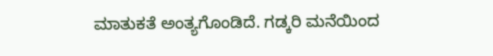ಮಾತುಕತೆ ಅಂತ್ಯಗೊಂಡಿದೆ. ಗಡ್ಕರಿ ಮನೆಯಿಂದ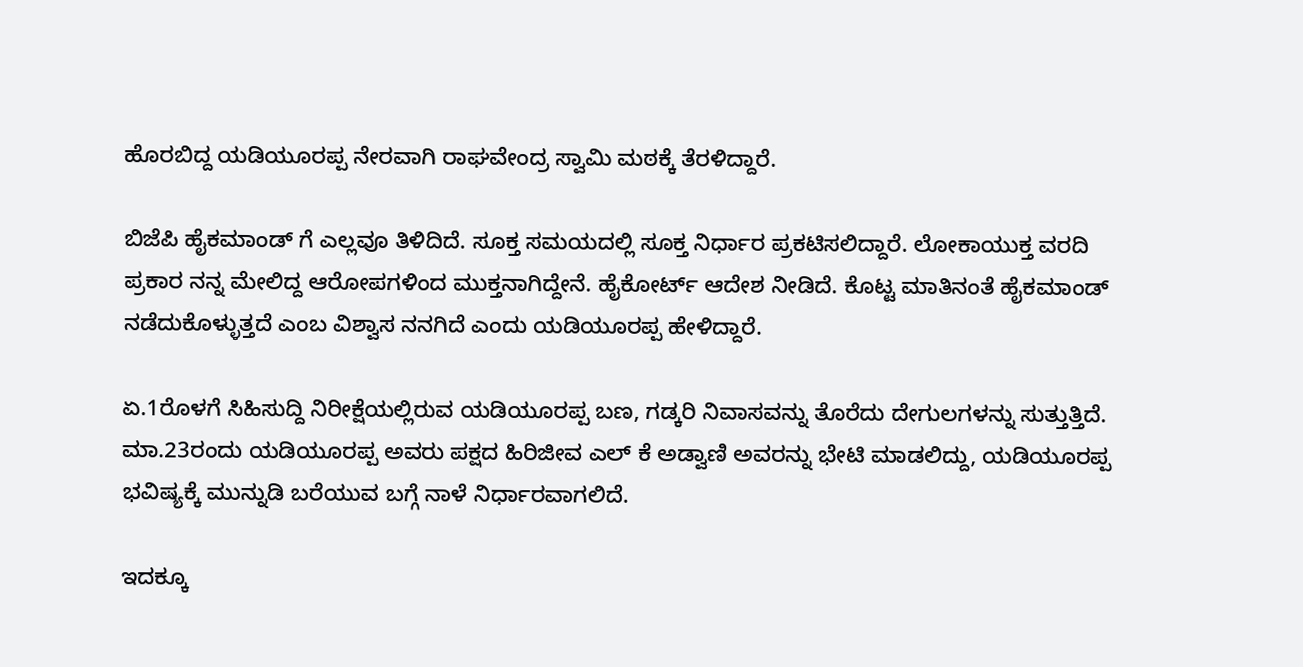ಹೊರಬಿದ್ದ ಯಡಿಯೂರಪ್ಪ ನೇರವಾಗಿ ರಾಘವೇಂದ್ರ ಸ್ವಾಮಿ ಮಠಕ್ಕೆ ತೆರಳಿದ್ದಾರೆ.

ಬಿಜೆಪಿ ಹೈಕಮಾಂಡ್ ಗೆ ಎಲ್ಲವೂ ತಿಳಿದಿದೆ. ಸೂಕ್ತ ಸಮಯದಲ್ಲಿ ಸೂಕ್ತ ನಿರ್ಧಾರ ಪ್ರಕಟಿಸಲಿದ್ದಾರೆ. ಲೋಕಾಯುಕ್ತ ವರದಿ ಪ್ರಕಾರ ನನ್ನ ಮೇಲಿದ್ದ ಆರೋಪಗಳಿಂದ ಮುಕ್ತನಾಗಿದ್ದೇನೆ. ಹೈಕೋರ್ಟ್ ಆದೇಶ ನೀಡಿದೆ. ಕೊಟ್ಟ ಮಾತಿನಂತೆ ಹೈಕಮಾಂಡ್ ನಡೆದುಕೊಳ್ಳುತ್ತದೆ ಎಂಬ ವಿಶ್ವಾಸ ನನಗಿದೆ ಎಂದು ಯಡಿಯೂರಪ್ಪ ಹೇಳಿದ್ದಾರೆ.

ಏ.1ರೊಳಗೆ ಸಿಹಿಸುದ್ದಿ ನಿರೀಕ್ಷೆಯಲ್ಲಿರುವ ಯಡಿಯೂರಪ್ಪ ಬಣ, ಗಡ್ಕರಿ ನಿವಾಸವನ್ನು ತೊರೆದು ದೇಗುಲಗಳನ್ನು ಸುತ್ತುತ್ತಿದೆ. ಮಾ.23ರಂದು ಯಡಿಯೂರಪ್ಪ ಅವರು ಪಕ್ಷದ ಹಿರಿಜೀವ ಎಲ್ ಕೆ ಅಡ್ವಾಣಿ ಅವರನ್ನು ಭೇಟಿ ಮಾಡಲಿದ್ದು, ಯಡಿಯೂರಪ್ಪ ಭವಿಷ್ಯಕ್ಕೆ ಮುನ್ನುಡಿ ಬರೆಯುವ ಬಗ್ಗೆ ನಾಳೆ ನಿರ್ಧಾರವಾಗಲಿದೆ.

ಇದಕ್ಕೂ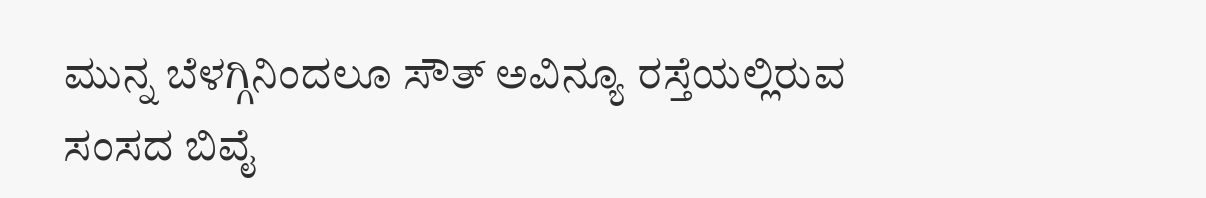ಮುನ್ನ ಬೆಳಗ್ಗಿನಿಂದಲೂ ಸೌತ್ ಅವಿನ್ಯೂ ರಸ್ತೆಯಲ್ಲಿರುವ ಸಂಸದ ಬಿವೈ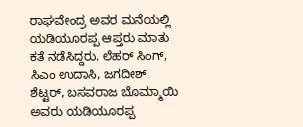ರಾಘವೇಂದ್ರ ಅವರ ಮನೆಯಲ್ಲಿ ಯಡಿಯೂರಪ್ಪ ಆಪ್ತರು ಮಾತು ಕತೆ ನಡೆಸಿದ್ದರು. ಲೆಹರ್ ಸಿಂಗ್, ಸಿಎಂ ಉದಾಸಿ, ಜಗದೀಶ್ ಶೆಟ್ಟರ್, ಬಸವರಾಜ ಬೊಮ್ಮಾಯಿ ಅವರು ಯಡಿಯೂರಪ್ಪ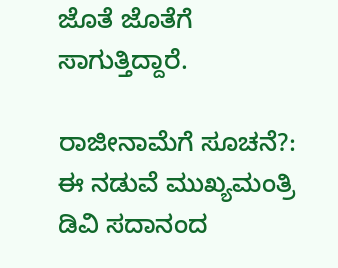ಜೊತೆ ಜೊತೆಗೆ ಸಾಗುತ್ತಿದ್ದಾರೆ.

ರಾಜೀನಾಮೆಗೆ ಸೂಚನೆ?: ಈ ನಡುವೆ ಮುಖ್ಯಮಂತ್ರಿ ಡಿವಿ ಸದಾನಂದ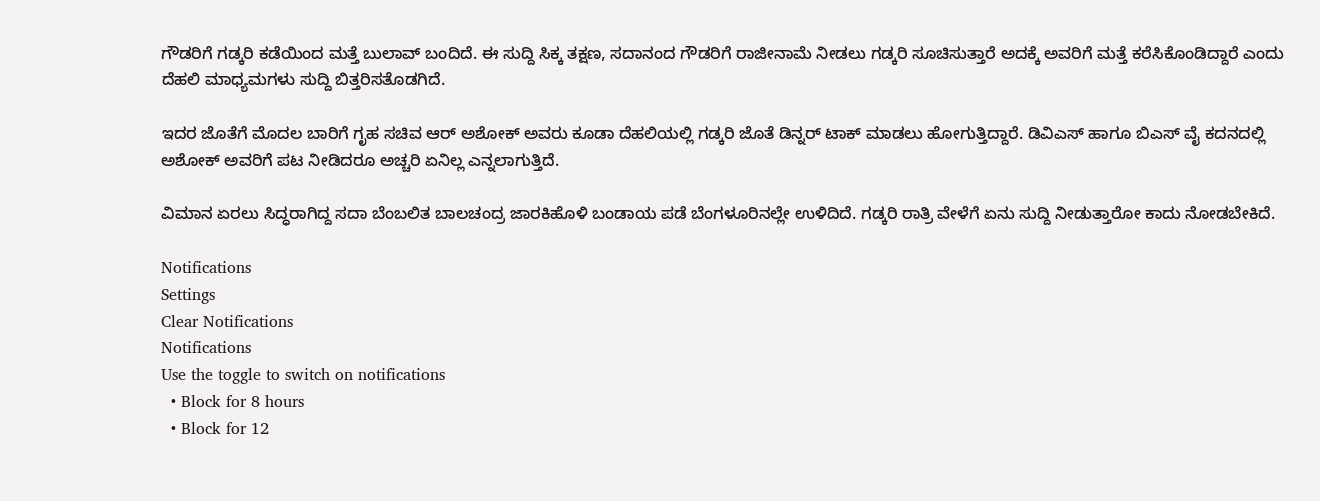ಗೌಡರಿಗೆ ಗಡ್ಕರಿ ಕಡೆಯಿಂದ ಮತ್ತೆ ಬುಲಾವ್ ಬಂದಿದೆ. ಈ ಸುದ್ದಿ ಸಿಕ್ಕ ತಕ್ಷಣ, ಸದಾನಂದ ಗೌಡರಿಗೆ ರಾಜೀನಾಮೆ ನೀಡಲು ಗಡ್ಕರಿ ಸೂಚಿಸುತ್ತಾರೆ ಅದಕ್ಕೆ ಅವರಿಗೆ ಮತ್ತೆ ಕರೆಸಿಕೊಂಡಿದ್ದಾರೆ ಎಂದು ದೆಹಲಿ ಮಾಧ್ಯಮಗಳು ಸುದ್ದಿ ಬಿತ್ತರಿಸತೊಡಗಿದೆ.

ಇದರ ಜೊತೆಗೆ ಮೊದಲ ಬಾರಿಗೆ ಗೃಹ ಸಚಿವ ಆರ್ ಅಶೋಕ್ ಅವರು ಕೂಡಾ ದೆಹಲಿಯಲ್ಲಿ ಗಡ್ಕರಿ ಜೊತೆ ಡಿನ್ನರ್ ಟಾಕ್ ಮಾಡಲು ಹೋಗುತ್ತಿದ್ದಾರೆ. ಡಿವಿಎಸ್ ಹಾಗೂ ಬಿಎಸ್ ವೈ ಕದನದಲ್ಲಿ ಅಶೋಕ್ ಅವರಿಗೆ ಪಟ ನೀಡಿದರೂ ಅಚ್ಚರಿ ಏನಿಲ್ಲ ಎನ್ನಲಾಗುತ್ತಿದೆ.

ವಿಮಾನ ಏರಲು ಸಿದ್ಧರಾಗಿದ್ದ ಸದಾ ಬೆಂಬಲಿತ ಬಾಲಚಂದ್ರ ಜಾರಕಿಹೊಳಿ ಬಂಡಾಯ ಪಡೆ ಬೆಂಗಳೂರಿನಲ್ಲೇ ಉಳಿದಿದೆ. ಗಡ್ಕರಿ ರಾತ್ರಿ ವೇಳೆಗೆ ಏನು ಸುದ್ದಿ ನೀಡುತ್ತಾರೋ ಕಾದು ನೋಡಬೇಕಿದೆ.

Notifications
Settings
Clear Notifications
Notifications
Use the toggle to switch on notifications
  • Block for 8 hours
  • Block for 12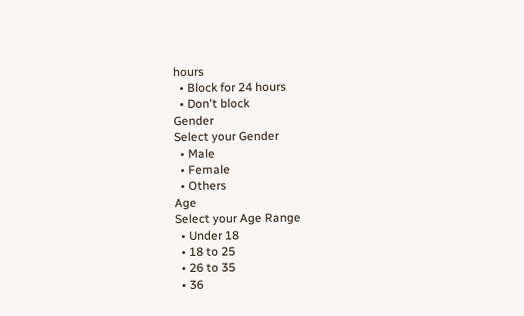hours
  • Block for 24 hours
  • Don't block
Gender
Select your Gender
  • Male
  • Female
  • Others
Age
Select your Age Range
  • Under 18
  • 18 to 25
  • 26 to 35
  • 36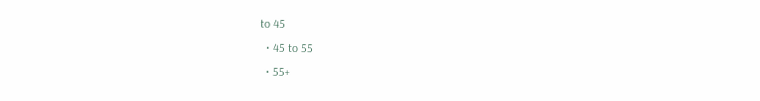to 45
  • 45 to 55
  • 55+